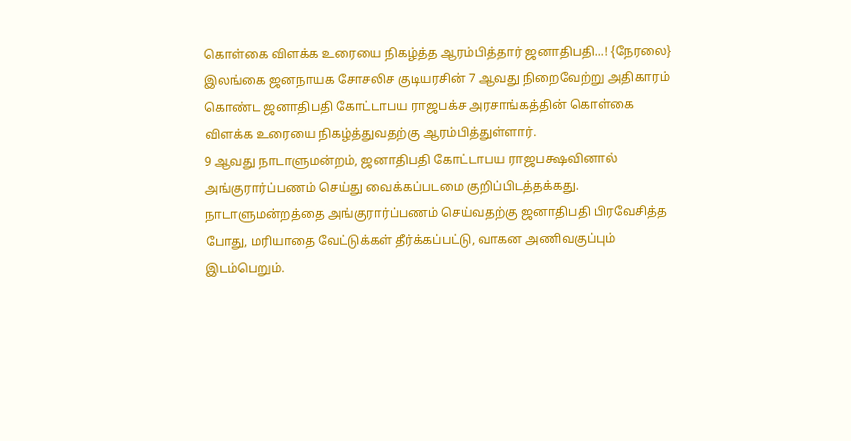கொள்கை விளக்க உரையை நிகழ்த்த ஆரம்பித்தார் ஜனாதிபதி...! {நேரலை}
இலங்கை ஜனநாயக சோசலிச குடியரசின் 7 ஆவது நிறைவேற்று அதிகாரம் கொண்ட ஜனாதிபதி கோட்டாபய ராஜபக்ச அரசாங்கத்தின் கொள்கை விளக்க உரையை நிகழ்த்துவதற்கு ஆரம்பித்துள்ளார்.
9 ஆவது நாடாளுமன்றம், ஜனாதிபதி கோட்டாபய ராஜபக்ஷவினால் அங்குரார்ப்பணம் செய்து வைக்கப்படமை குறிப்பிடத்தக்கது.
நாடாளுமன்றத்தை அங்குரார்ப்பணம் செய்வதற்கு ஜனாதிபதி பிரவேசித்த போது, மரியாதை வேட்டுக்கள் தீர்க்கப்பட்டு, வாகன அணிவகுப்பும் இடம்பெறும்.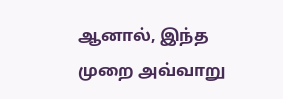ஆனால், இந்த முறை அவ்வாறு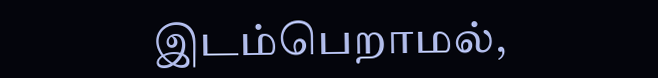இடம்பெறாமல்,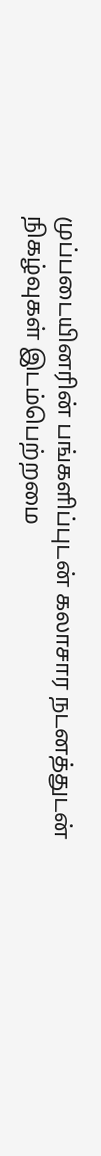முப்படையினரின் பங்களிப்புடன் கலாசார நடனத்துடன் நிகழ்வுகள் இடம்பெற்றமை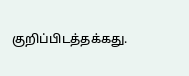குறிப்பிடத்தக்கது.